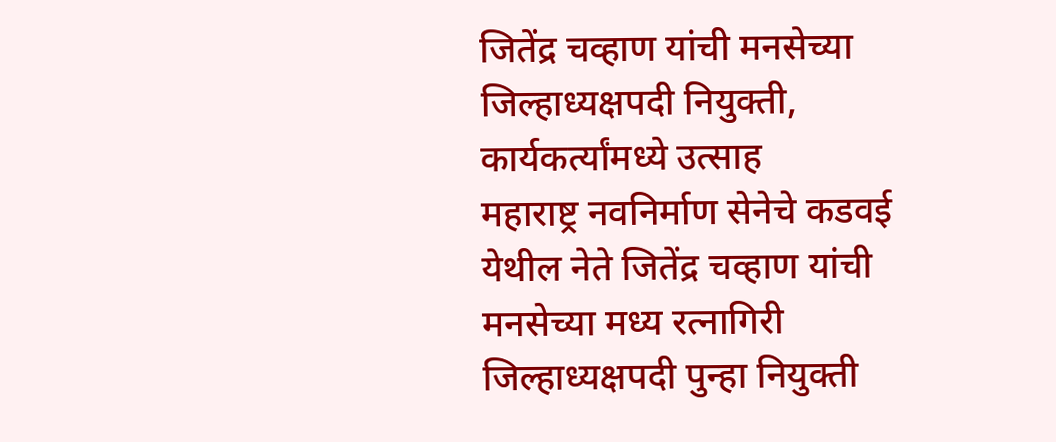जितेंद्र चव्हाण यांची मनसेच्या जिल्हाध्यक्षपदी नियुक्ती, कार्यकर्त्यांमध्ये उत्साह
महाराष्ट्र नवनिर्माण सेनेचे कडवई येथील नेते जितेंद्र चव्हाण यांची मनसेच्या मध्य रत्नागिरी जिल्हाध्यक्षपदी पुन्हा नियुक्ती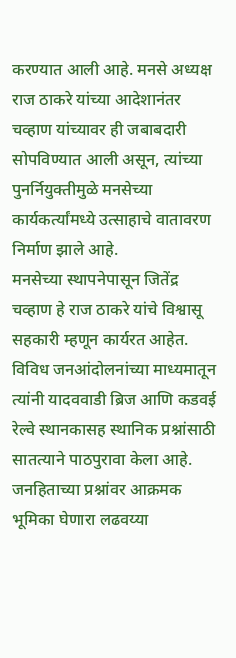करण्यात आली आहे. मनसे अध्यक्ष राज ठाकरे यांच्या आदेशानंतर चव्हाण यांच्यावर ही जबाबदारी सोपविण्यात आली असून, त्यांच्या पुनर्नियुक्तीमुळे मनसेच्या कार्यकर्त्यांमध्ये उत्साहाचे वातावरण निर्माण झाले आहे.
मनसेच्या स्थापनेपासून जितेंद्र चव्हाण हे राज ठाकरे यांचे विश्वासू सहकारी म्हणून कार्यरत आहेत. विविध जनआंदोलनांच्या माध्यमातून त्यांनी यादववाडी ब्रिज आणि कडवई रेल्वे स्थानकासह स्थानिक प्रश्नांसाठी सातत्याने पाठपुरावा केला आहे. जनहिताच्या प्रश्नांवर आक्रमक भूमिका घेणारा लढवय्या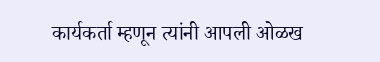कार्यकर्ता म्हणून त्यांनी आपली ओळख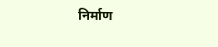निर्माण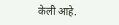केली आहे.